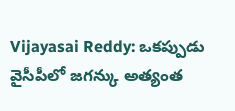Vijayasai Reddy: ఒకప్పుడు వైసీపీలో జగన్కు అత్యంత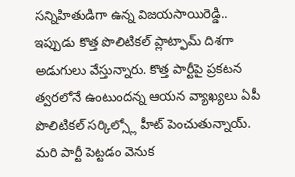సన్నిహితుడిగా ఉన్న విజయసాయిరెడ్డి.. ఇప్పుడు కొత్త పొలిటికల్ ప్లాట్ఫామ్ దిశగా అడుగులు వేస్తున్నారు. కొత్త పార్టీపై ప్రకటన త్వరలోనే ఉంటుందన్న ఆయన వ్యాఖ్యలు ఏపీ పొలిటికల్ సర్కిల్స్లో హీట్ పెంచుతున్నాయ్. మరి పార్టీ పెట్టడం వెనుక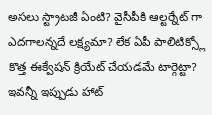అసలు స్ట్రాటజీ ఏంటి? వైసీపీకి ఆల్టర్నేట్ గా ఎదగాలన్నదే లక్ష్యమా? లేక ఏపీ పాలిటిక్స్లో కొత్త ఈక్వేషన్ క్రియేట్ చేయడమే టార్గెట్టా? ఇవన్నీ ఇప్పుడు హాట్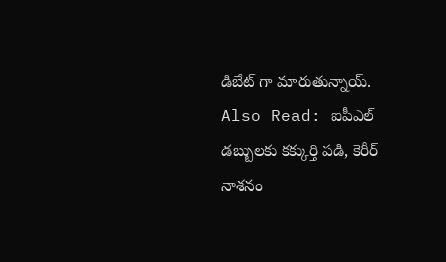డిబేట్ గా మారుతున్నాయ్.
Also Read: ఐపీఎల్ డబ్బులకు కక్కుర్తి పడి, కెరీర్ నాశనం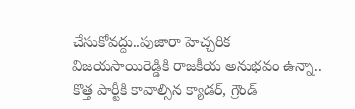చేసుకోవద్దు..పుజారా హెచ్చరిక
విజయసాయిరెడ్డికి రాజకీయ అనుభవం ఉన్నా.. కొత్త పార్టీకి కావాల్సిన క్యాడర్, గ్రౌండ్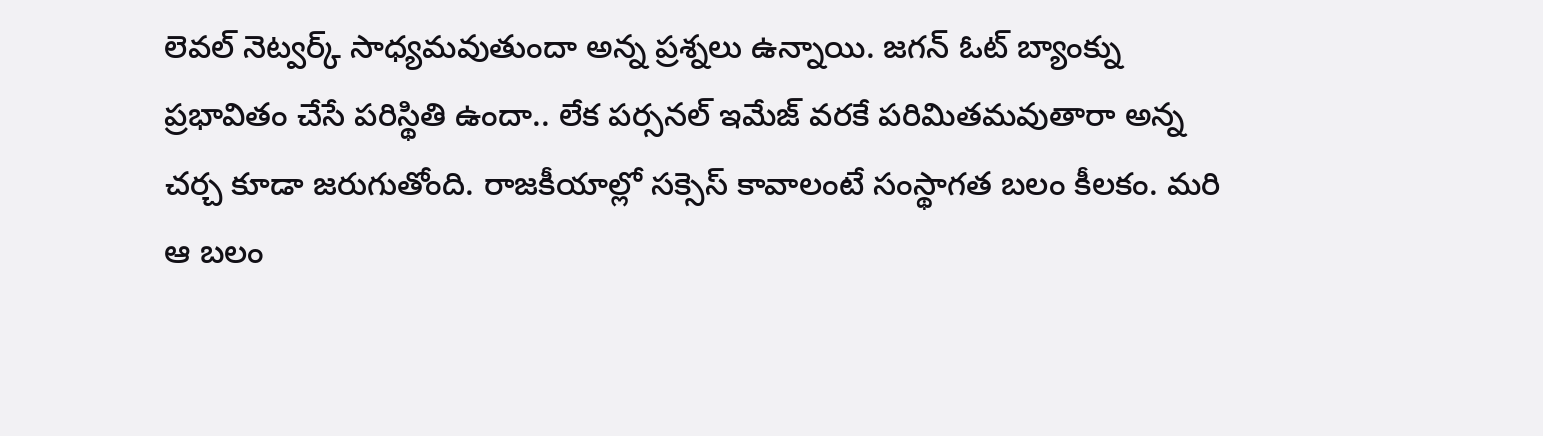లెవల్ నెట్వర్క్ సాధ్యమవుతుందా అన్న ప్రశ్నలు ఉన్నాయి. జగన్ ఓట్ బ్యాంక్ను ప్రభావితం చేసే పరిస్థితి ఉందా.. లేక పర్సనల్ ఇమేజ్ వరకే పరిమితమవుతారా అన్న చర్చ కూడా జరుగుతోంది. రాజకీయాల్లో సక్సెస్ కావాలంటే సంస్థాగత బలం కీలకం. మరి ఆ బలం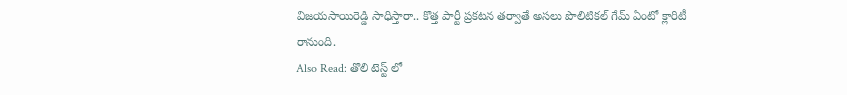విజయసాయిరెడ్డి సాధిస్తారా.. కొత్త పార్టీ ప్రకటన తర్వాతే అసలు పొలిటికల్ గేమ్ ఏంటో క్లారిటీ రానుంది.
Also Read: తొలి టెస్ట్ లో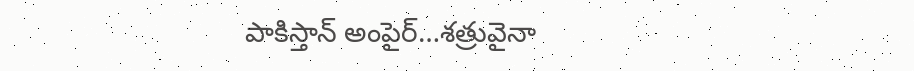పాకిస్తాన్ అంపైర్…శత్రువైనా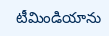టీమిండియాను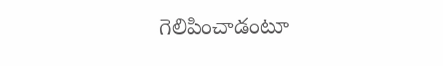గెలిపించాడంటూ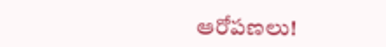ఆరోపణలు!